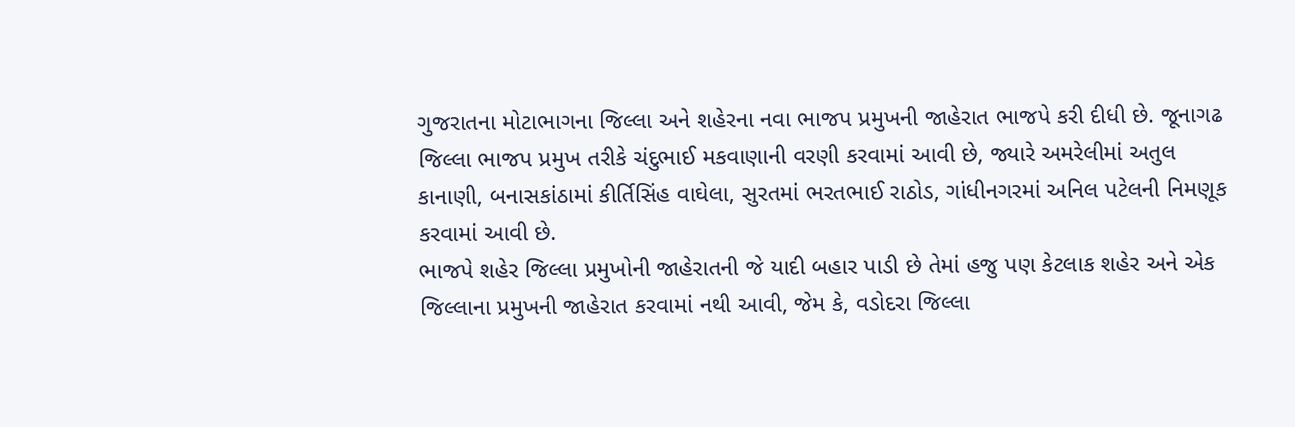ગુજરાતના મોટાભાગના જિલ્લા અને શહેરના નવા ભાજપ પ્રમુખની જાહેરાત ભાજપે કરી દીધી છે. જૂનાગઢ જિલ્લા ભાજપ પ્રમુખ તરીકે ચંદુભાઈ મકવાણાની વરણી કરવામાં આવી છે, જ્યારે અમરેલીમાં અતુલ કાનાણી, બનાસકાંઠામાં કીર્તિસિંહ વાઘેલા, સુરતમાં ભરતભાઈ રાઠોડ, ગાંધીનગરમાં અનિલ પટેલની નિમણૂક કરવામાં આવી છે.
ભાજપે શહેર જિલ્લા પ્રમુખોની જાહેરાતની જે યાદી બહાર પાડી છે તેમાં હજુ પણ કેટલાક શહેર અને એક જિલ્લાના પ્રમુખની જાહેરાત કરવામાં નથી આવી, જેમ કે, વડોદરા જિલ્લા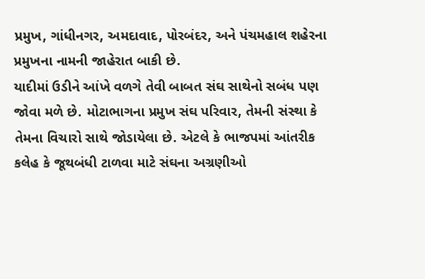પ્રમુખ, ગાંધીનગર, અમદાવાદ, પોરબંદર, અને પંચમહાલ શહેરના પ્રમુખના નામની જાહેરાત બાકી છે.
યાદીમાં ઉડીને આંખે વળગે તેવી બાબત સંઘ સાથેનો સબંધ પણ જોવા મળે છે. મોટાભાગના પ્રમુખ સંઘ પરિવાર, તેમની સંસ્થા કે તેમના વિચારો સાથે જોડાયેલા છે. એટલે કે ભાજપમાં આંતરીક કલેહ કે જૂથબંધી ટાળવા માટે સંઘના અગ્રણીઓ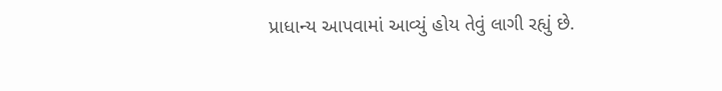પ્રાધાન્ય આપવામાં આવ્યું હોય તેવું લાગી રહ્યું છે.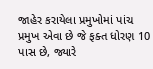જાહેર કરાયેલા પ્રમુખોમાં પાંચ પ્રમુખ એવા છે જે ફક્ત ધોરણ 10 પાસ છે, જ્યારે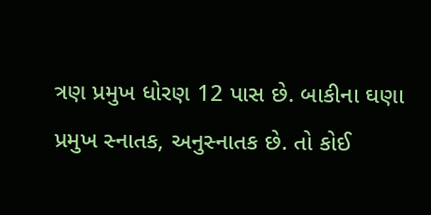ત્રણ પ્રમુખ ધોરણ 12 પાસ છે. બાકીના ઘણા પ્રમુખ સ્નાતક, અનુસ્નાતક છે. તો કોઈ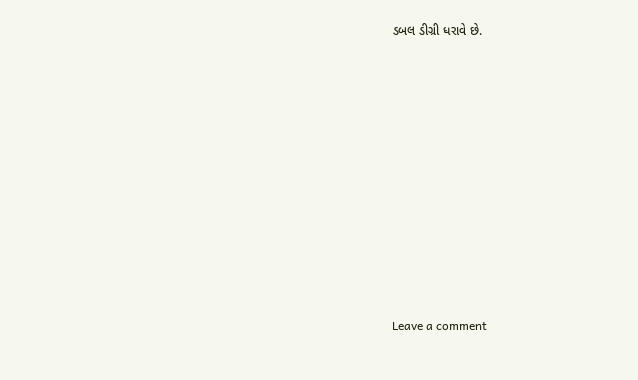ડબલ ડીગ્રી ધરાવે છે.
















Leave a comment